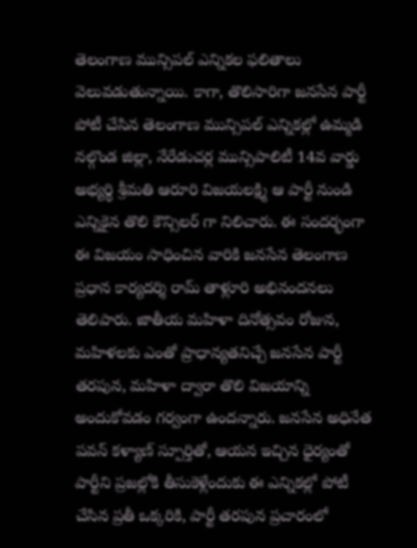తెలంగాణ మున్సిపల్ ఎన్నికల ఫలితాలు వెలువడుతున్నాయి. కాగా, తొలిసారిగా జనసేన పార్టీ పోటీ చేసిన తెలంగాణ మున్సిపల్ ఎన్నికల్లో ఉమ్మడి నల్గొండ జిల్లా, నేరేడుచర్ల మున్సిపాలిటీ 14వ వార్డు అభ్యర్థి శ్రీమతి ఆరూరి విజయలక్ష్మి ఆ పార్టీ నుండి ఎన్నికైన తొలి కౌన్సిలర్ గా నిలిచారు. ఈ సందర్భంగా ఈ విజయం సాధించిన వారికి జనసేన తెలంగాణ ప్రధాన కార్యదర్శి రామ్ తాళ్లూరి అభినందనలు తెలిపారు. జాతీయ మహిళా దినోత్సవం రోజున, మహిళలకు ఎంతో ప్రాధాన్యతనిచ్చే జనసేన పార్టీ తరపున, మహిళా ద్వారా తొలి విజయాన్ని అందుకోవడం గర్వంగా ఉందన్నారు. జనసేన అధినేత పవన్ కళ్యాణ్ స్పూర్తితో, ఆయన ఇచ్చిన ధైర్యంతో పార్టీని ప్రజల్లోకి తీసుకెళ్లేందుకు ఈ ఎన్నికల్లో పోటీ చేసిన ప్రతీ ఒక్కరికి, పార్టీ తరపున ప్రచారంలో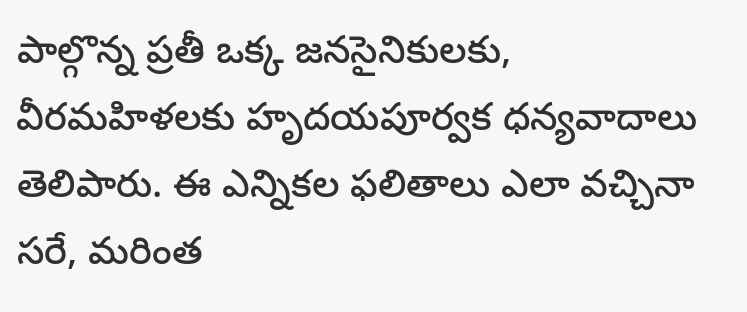పాల్గొన్న ప్రతీ ఒక్క జనసైనికులకు, వీరమహిళలకు హృదయపూర్వక ధన్యవాదాలు తెలిపారు. ఈ ఎన్నికల ఫలితాలు ఎలా వచ్చినా సరే, మరింత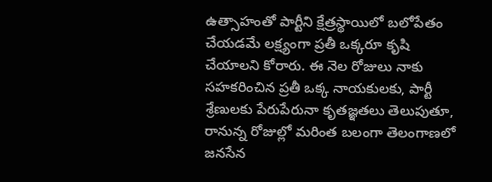ఉత్సాహంతో పార్టీని క్షేత్రస్థాయిలో బలోపేతం చేయడమే లక్ష్యంగా ప్రతీ ఒక్కరూ కృషి చేయాలని కోరారు. ఈ నెల రోజులు నాకు సహకరించిన ప్రతీ ఒక్క నాయకులకు, పార్టీ శ్రేణులకు పేరుపేరునా కృతజ్ఞతలు తెలుపుతూ, రానున్న రోజుల్లో మరింత బలంగా తెలంగాణలో జనసేన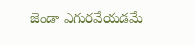జెండా ఎగురవేయడమే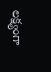లక్ష్యంగా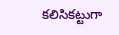కలిసికట్టుగా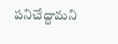పనిచేద్దామని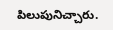పిలుపునిచ్చారు.